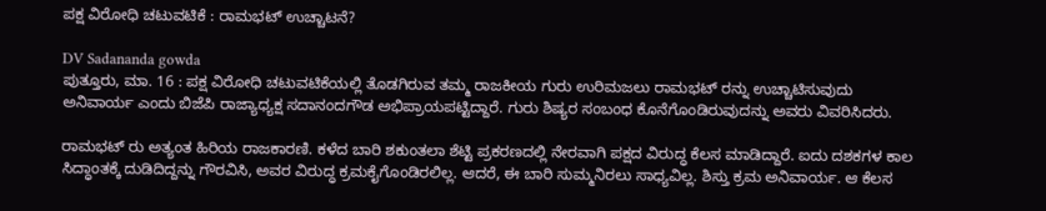ಪಕ್ಷ ವಿರೋಧಿ ಚಟುವಟಿಕೆ : ರಾಮಭಟ್ ಉಚ್ಚಾಟನೆ?

DV Sadananda gowda
ಪುತ್ತೂರು, ಮಾ. 16 : ಪಕ್ಷ ವಿರೋಧಿ ಚಟುವಟಿಕೆಯಲ್ಲಿ ತೊಡಗಿರುವ ತಮ್ಮ ರಾಜಕೀಯ ಗುರು ಉರಿಮಜಲು ರಾಮಭಟ್ ರನ್ನು ಉಚ್ಚಾಟಿಸುವುದು ಅನಿವಾರ್ಯ ಎಂದು ಬಿಜೆಪಿ ರಾಜ್ಯಾಧ್ಯಕ್ಷ ಸದಾನಂದಗೌಡ ಅಭಿಪ್ರಾಯಪಟ್ಟಿದ್ದಾರೆ. ಗುರು ಶಿಷ್ಯರ ಸಂಬಂಧ ಕೊನೆಗೊಂಡಿರುವುದನ್ನು ಅವರು ವಿವರಿಸಿದರು.

ರಾಮಭಟ್ ರು ಅತ್ಯಂತ ಹಿರಿಯ ರಾಜಕಾರಣಿ. ಕಳೆದ ಬಾರಿ ಶಕುಂತಲಾ ಶೆಟ್ಟಿ ಪ್ರಕರಣದಲ್ಲಿ ನೇರವಾಗಿ ಪಕ್ಷದ ವಿರುದ್ಧ ಕೆಲಸ ಮಾಡಿದ್ದಾರೆ. ಐದು ದಶಕಗಳ ಕಾಲ ಸಿದ್ಧಾಂತಕ್ಕೆ ದುಡಿದಿದ್ದನ್ನು ಗೌರವಿಸಿ, ಅವರ ವಿರುದ್ಧ ಕ್ರಮಕೈಗೊಂಡಿರಲಿಲ್ಲ. ಆದರೆ, ಈ ಬಾರಿ ಸುಮ್ಮನಿರಲು ಸಾಧ್ಯವಿಲ್ಲ. ಶಿಸ್ತು ಕ್ರಮ ಅನಿವಾರ್ಯ. ಆ ಕೆಲಸ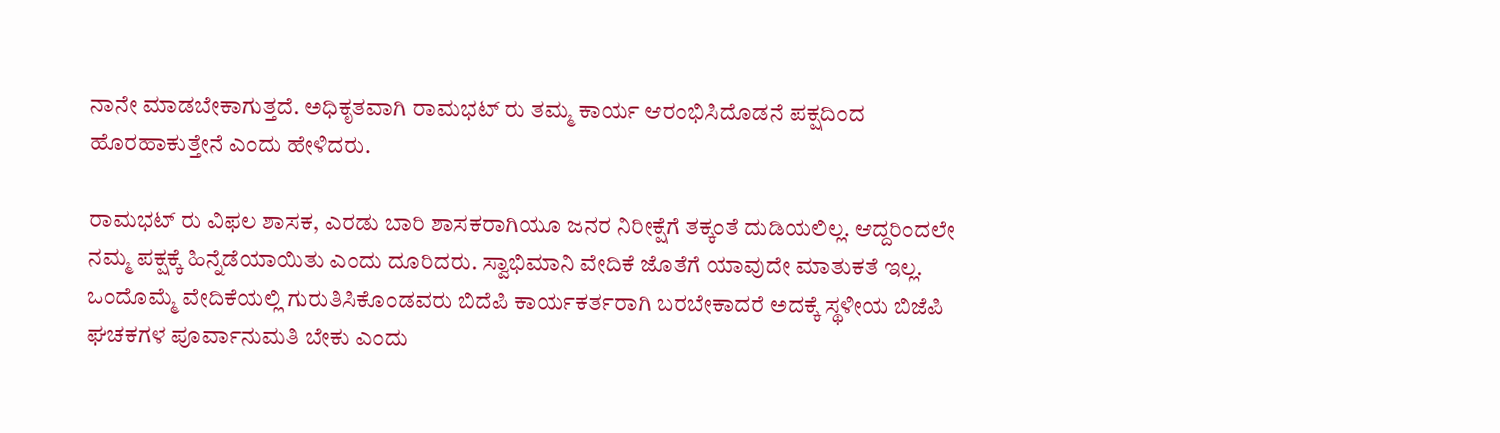ನಾನೇ ಮಾಡಬೇಕಾಗುತ್ತದೆ. ಅಧಿಕೃತವಾಗಿ ರಾಮಭಟ್ ರು ತಮ್ಮ ಕಾರ್ಯ ಆರಂಭಿಸಿದೊಡನೆ ಪಕ್ಷದಿಂದ ಹೊರಹಾಕುತ್ತೇನೆ ಎಂದು ಹೇಳಿದರು.

ರಾಮಭಟ್ ರು ವಿಫಲ ಶಾಸಕ, ಎರಡು ಬಾರಿ ಶಾಸಕರಾಗಿಯೂ ಜನರ ನಿರೀಕ್ಷೆಗೆ ತಕ್ಕಂತೆ ದುಡಿಯಲಿಲ್ಲ. ಆದ್ದರಿಂದಲೇ ನಮ್ಮ ಪಕ್ಷಕ್ಕೆ ಹಿನ್ನೆಡೆಯಾಯಿತು ಎಂದು ದೂರಿದರು. ಸ್ವಾಭಿಮಾನಿ ವೇದಿಕೆ ಜೊತೆಗೆ ಯಾವುದೇ ಮಾತುಕತೆ ಇಲ್ಲ. ಒಂದೊಮ್ಮೆ ವೇದಿಕೆಯಲ್ಲಿ ಗುರುತಿಸಿಕೊಂಡವರು ಬಿದೆಪಿ ಕಾರ್ಯಕರ್ತರಾಗಿ ಬರಬೇಕಾದರೆ ಅದಕ್ಕೆ ಸ್ಥಳೀಯ ಬಿಜೆಪಿ ಘಚಕಗಳ ಪೂರ್ವಾನುಮತಿ ಬೇಕು ಎಂದು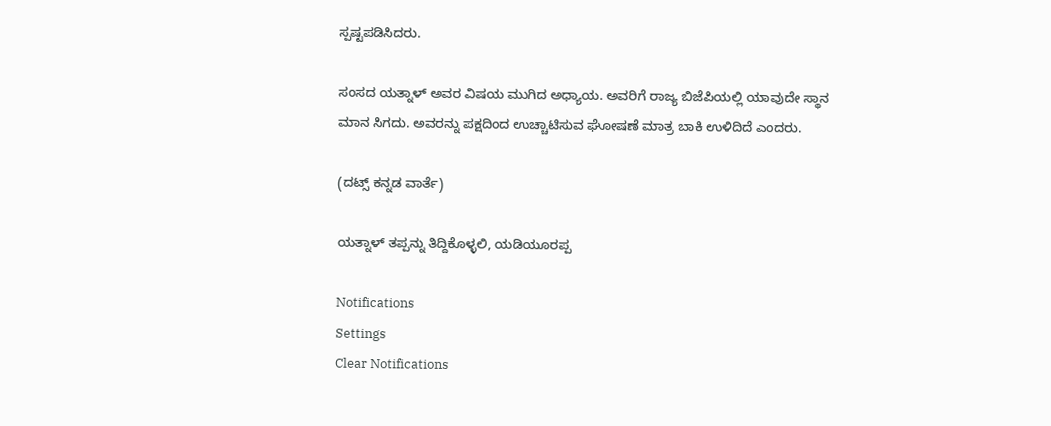ಸ್ಪಷ್ಟಪಡಿಸಿದರು.

ಸಂಸದ ಯತ್ನಾಳ್ ಅವರ ವಿಷಯ ಮುಗಿದ ಅಧ್ಯಾಯ. ಅವರಿಗೆ ರಾಜ್ಯ ಬಿಜೆಪಿಯಲ್ಲಿ ಯಾವುದೇ ಸ್ಥಾನ ಮಾನ ಸಿಗದು. ಅವರನ್ನು ಪಕ್ಷದಿಂದ ಉಚ್ಚಾಟಿಸುವ ಘೋಷಣೆ ಮಾತ್ರ ಬಾಕಿ ಉಳಿದಿದೆ ಎಂದರು.

(ದಟ್ಸ್ ಕನ್ನಡ ವಾರ್ತೆ)

ಯತ್ನಾಳ್ ತಪ್ಪನ್ನು ತಿದ್ದಿಕೊಳ್ಳಲಿ, ಯಡಿಯೂರಪ್ಪ

Notifications
Settings
Clear Notifications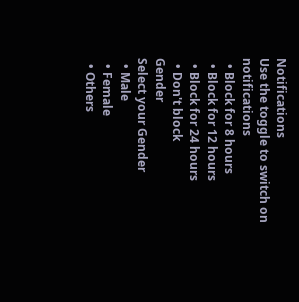Notifications
Use the toggle to switch on notifications
  • Block for 8 hours
  • Block for 12 hours
  • Block for 24 hours
  • Don't block
Gender
Select your Gender
  • Male
  • Female
  • Others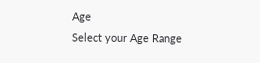Age
Select your Age Range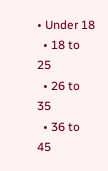• Under 18
  • 18 to 25
  • 26 to 35
  • 36 to 45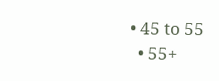• 45 to 55
  • 55+